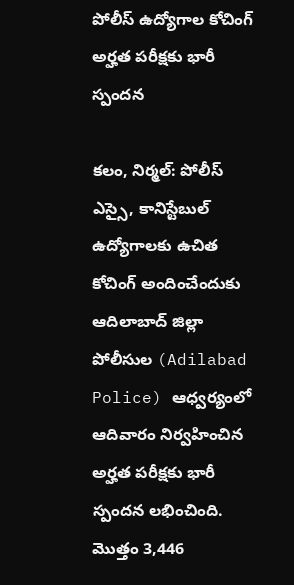పోలీస్ ఉద్యోగాల కోచింగ్‌ అర్హత పరీక్షకు భారీ స్పందన

కలం, నిర్మల్: పోలీస్‌ ఎస్సై, కానిస్టేబుల్ ఉద్యోగాలకు ఉచిత కోచింగ్‌ అందించేందుకు ఆదిలాబాద్‌ జిల్లా పోలీసుల (Adilabad Police) ఆధ్వర్యంలో ఆదివారం నిర్వహించిన అర్హత పరీక్షకు భారీ స్పందన లభించింది. మొత్తం 3,446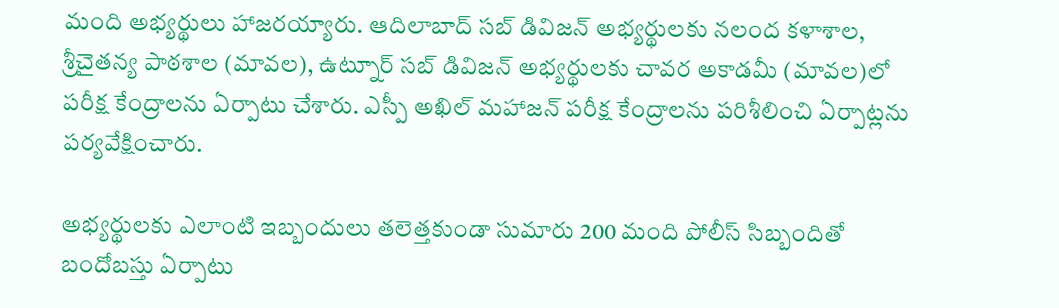మంది అభ్యర్థులు హాజరయ్యారు. ఆదిలాబాద్‌ సబ్‌ డివిజన్‌ అభ్యర్థులకు నలంద కళాశాల, శ్రీచైతన్య పాఠశాల (మావల), ఉట్నూర్‌ సబ్‌ డివిజన్‌ అభ్యర్థులకు చావర అకాడమీ (మావల)లో పరీక్ష కేంద్రాలను ఏర్పాటు చేశారు. ఎస్పీ అఖిల్‌ మహాజన్‌ పరీక్ష కేంద్రాలను పరిశీలించి ఏర్పాట్లను పర్యవేక్షించారు.

అభ్యర్థులకు ఎలాంటి ఇబ్బందులు తలెత్తకుండా సుమారు 200 మంది పోలీస్‌ సిబ్బందితో బందోబస్తు ఏర్పాటు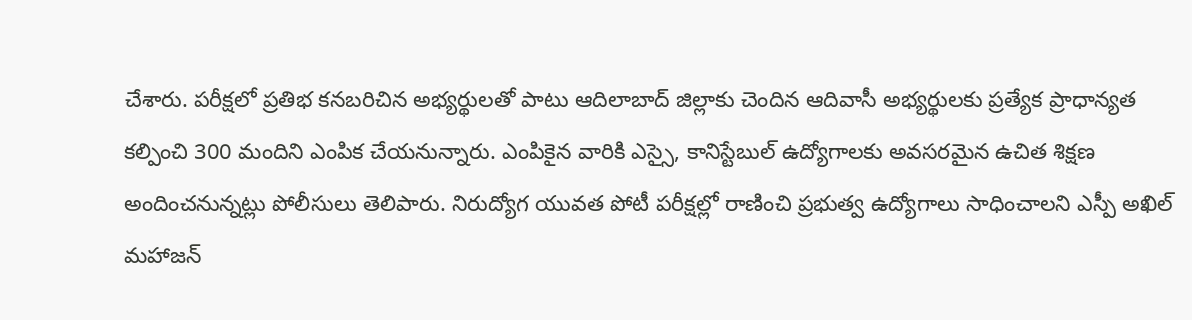చేశారు. పరీక్షలో ప్రతిభ కనబరిచిన అభ్యర్థులతో పాటు ఆదిలాబాద్‌ జిల్లాకు చెందిన ఆదివాసీ అభ్యర్థులకు ప్రత్యేక ప్రాధాన్యత కల్పించి 300 మందిని ఎంపిక చేయనున్నారు. ఎంపికైన వారికి ఎస్సై, కానిస్టేబుల్‌ ఉద్యోగాలకు అవసరమైన ఉచిత శిక్షణ అందించనున్నట్లు పోలీసులు తెలిపారు. నిరుద్యోగ యువత పోటీ పరీక్షల్లో రాణించి ప్రభుత్వ ఉద్యోగాలు సాధించాలని ఎస్పీ అఖిల్‌ మహాజన్‌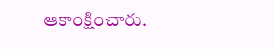ఆకాంక్షించారు.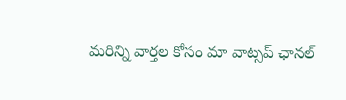మ‌రిన్ని వార్త‌ల కోసం మా వాట్స‌ప్ ఛాన‌ల్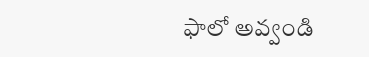ఫాలో అవ్వండి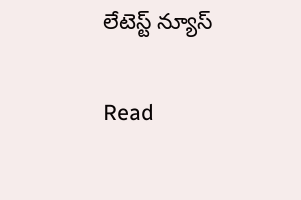లేటెస్ట్ న్యూస్‌

Read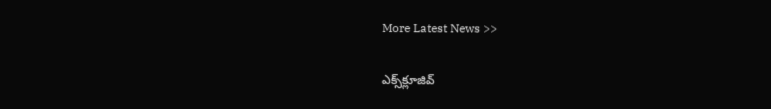More Latest News >>

ఎక్స్‌క్లూజివ్‌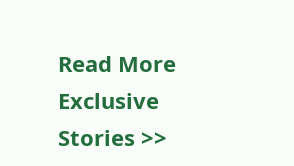Read More Exclusive Stories >>